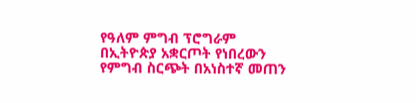የዓለም ምግብ ፕሮግራም በኢትዮጵያ አቋርጦት የነበረውን የምግብ ስርጭት በአነስተኛ መጠን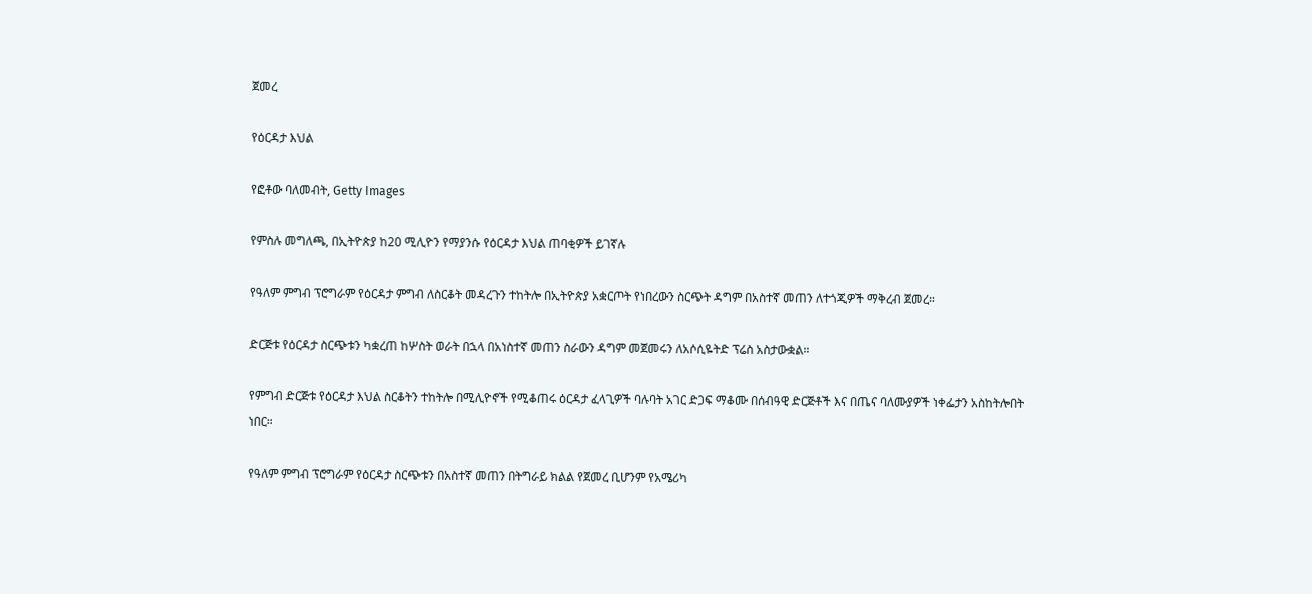ጀመረ

የዕርዳታ እህል

የፎቶው ባለመብት, Getty Images

የምስሉ መግለጫ, በኢትዮጵያ ከ20 ሚሊዮን የማያንሱ የዕርዳታ እህል ጠባቂዎች ይገኛሉ

የዓለም ምግብ ፕሮግራም የዕርዳታ ምግብ ለስርቆት መዳረጉን ተከትሎ በኢትዮጵያ አቋርጦት የነበረውን ስርጭት ዳግም በአስተኛ መጠን ለተጎጂዎች ማቅረብ ጀመረ።

ድርጅቱ የዕርዳታ ስርጭቱን ካቋረጠ ከሦስት ወራት በኋላ በአነስተኛ መጠን ስራውን ዳግም መጀመሩን ለአሶሲዬትድ ፕሬስ አስታውቋል።

የምግብ ድርጅቱ የዕርዳታ እህል ስርቆትን ተከትሎ በሚሊዮኖች የሚቆጠሩ ዕርዳታ ፈላጊዎች ባሉባት አገር ድጋፍ ማቆሙ በሰብዓዊ ድርጅቶች እና በጤና ባለሙያዎች ነቀፌታን አስከትሎበት ነበር።

የዓለም ምግብ ፕሮግራም የዕርዳታ ስርጭቱን በአስተኛ መጠን በትግራይ ክልል የጀመረ ቢሆንም የአሜሪካ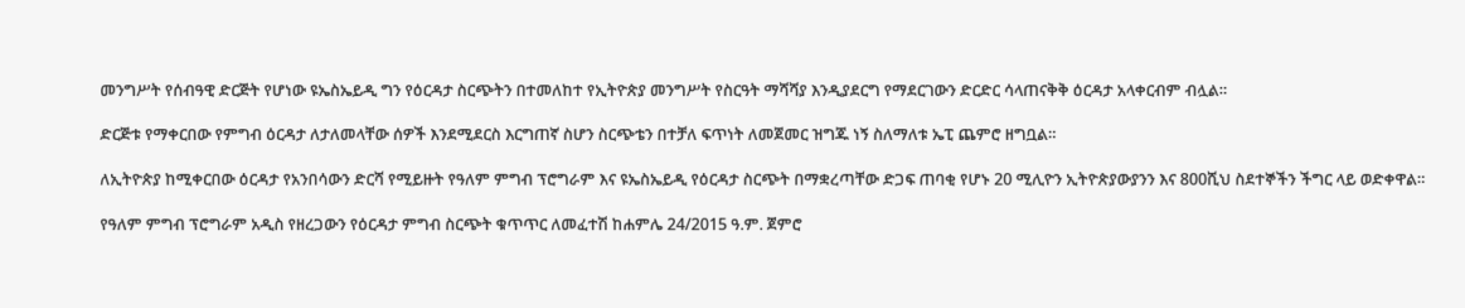መንግሥት የሰብዓዊ ድርጅት የሆነው ዩኤስኤይዲ ግን የዕርዳታ ስርጭትን በተመለከተ የኢትዮጵያ መንግሥት የስርዓት ማሻሻያ እንዲያደርግ የማደርገውን ድርድር ሳላጠናቅቅ ዕርዳታ አላቀርብም ብሏል።

ድርጅቱ የማቀርበው የምግብ ዕርዳታ ለታለመላቸው ሰዎች እንደሚደርስ እርግጠኛ ስሆን ስርጭቴን በተቻለ ፍጥነት ለመጀመር ዝግጁ ነኝ ስለማለቱ ኤፒ ጨምሮ ዘግቧል።

ለኢትዮጵያ ከሚቀርበው ዕርዳታ የአንበሳውን ድርሻ የሚይዙት የዓለም ምግብ ፕሮግራም እና ዩኤስኤይዲ የዕርዳታ ስርጭት በማቋረጣቸው ድጋፍ ጠባቂ የሆኑ 20 ሚሊዮን ኢትዮጵያውያንን እና 800ሺህ ስደተኞችን ችግር ላይ ወድቀዋል።

የዓለም ምግብ ፕሮግራም አዲስ የዘረጋውን የዕርዳታ ምግብ ስርጭት ቁጥጥር ለመፈተሽ ከሐምሌ 24/2015 ዓ.ም. ጀምሮ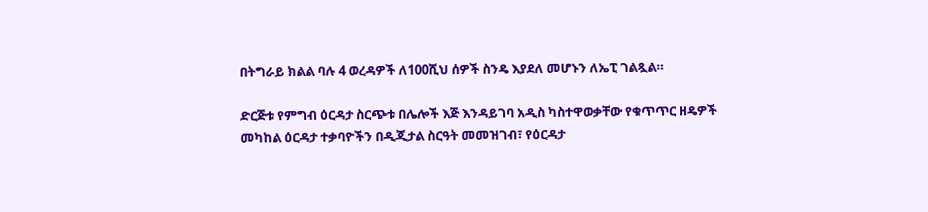በትግራይ ክልል ባሉ 4 ወረዳዎች ለ100ሺህ ሰዎች ስንዴ እያደለ መሆኑን ለኤፒ ገልጿል።

ድርጅቱ የምግብ ዕርዳታ ስርጭቱ በሌሎች እጅ እንዳይገባ አዲስ ካስተዋወቃቸው የቁጥጥር ዘዴዎች መካከል ዕርዳታ ተቃባዮችን በዲጂታል ስርዓት መመዝገብ፣ የዕርዳታ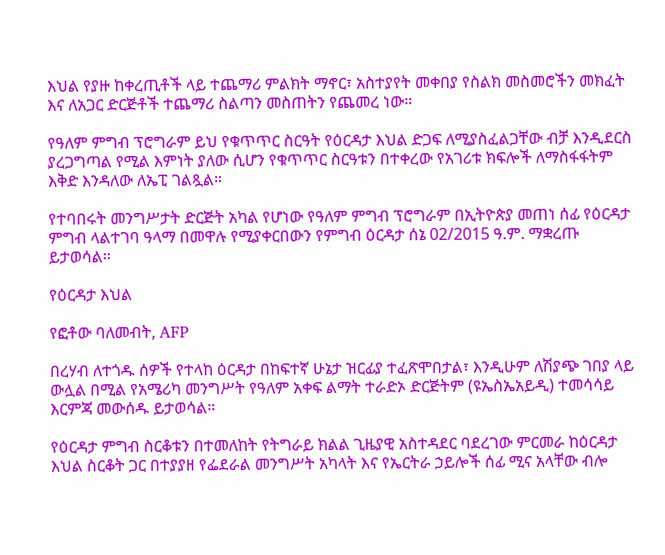እህል የያዙ ከቀረጢቶች ላይ ተጨማሪ ምልክት ማኖር፣ አስተያየት መቀበያ የስልክ መስመሮችን መክፈት እና ለአጋር ድርጅቶች ተጨማሪ ስልጣን መስጠትን የጨመረ ነው።

የዓለም ምግብ ፕሮግራም ይህ የቁጥጥር ስርዓት የዕርዳታ እህል ድጋፍ ለሚያስፈልጋቸው ብቻ እንዲደርስ ያረጋግጣል የሚል እምነት ያለው ሲሆን የቁጥጥር ስርዓቱን በተቀረው የአገሪቱ ክፍሎች ለማስፋፋትም እቅድ እንዳለው ለኤፒ ገልጿል።

የተባበሩት መንግሥታት ድርጅት አካል የሆነው የዓለም ምግብ ፕሮግራም በኢትዮጵያ መጠነ ሰፊ የዕርዳታ ምግብ ላልተገባ ዓላማ በመዋሉ የሚያቀርበውን የምግብ ዕርዳታ ሰኔ 02/2015 ዓ.ም. ማቋረጡ ይታወሳል።

የዕርዳታ እህል

የፎቶው ባለመብት, AFP

በረሃብ ለተጎዱ ሰዎች የተላከ ዕርዳታ በከፍተኛ ሁኔታ ዝርፊያ ተፈጽሞበታል፣ እንዲሁም ለሽያጭ ገበያ ላይ ውሏል በሚል የአሜሪካ መንግሥት የዓለም አቀፍ ልማት ተራድኦ ድርጅትም (ዩኤስኤአይዲ) ተመሳሳይ እርምጃ መውሰዱ ይታወሳል።

የዕርዳታ ምግብ ስርቆቱን በተመለከት የትግራይ ክልል ጊዜያዊ አስተዳደር ባደረገው ምርመራ ከዕርዳታ እህል ስርቆት ጋር በተያያዘ የፌደራል መንግሥት አካላት እና የኤርትራ ኃይሎች ሰፊ ሚና አላቸው ብሎ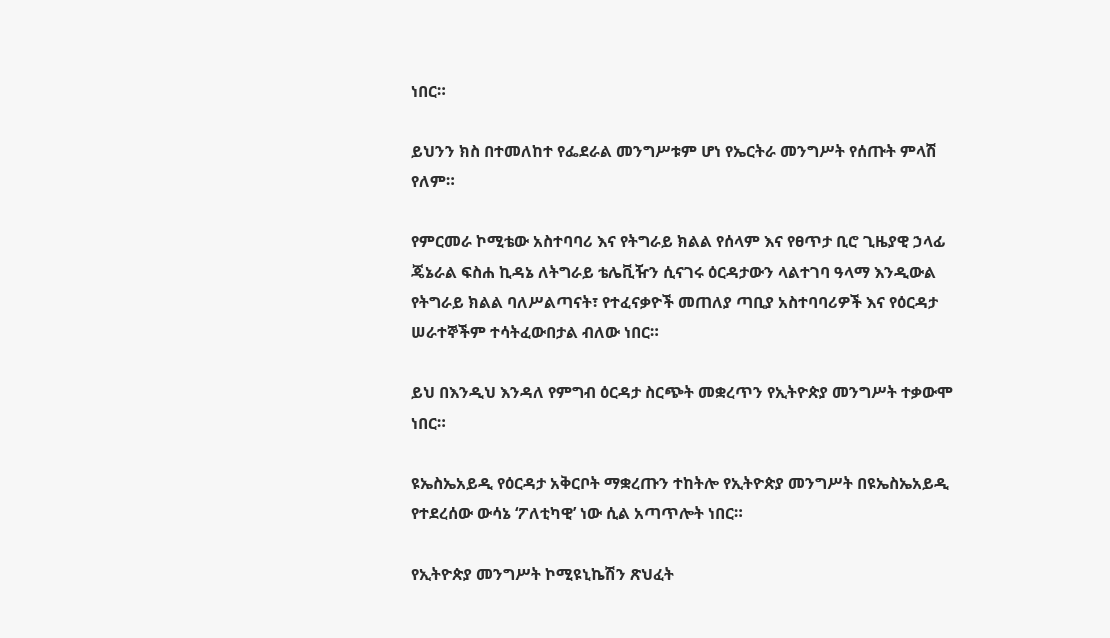ነበር።

ይህንን ክስ በተመለከተ የፌደራል መንግሥቱም ሆነ የኤርትራ መንግሥት የሰጡት ምላሽ የለም።

የምርመራ ኮሚቴው አስተባባሪ እና የትግራይ ክልል የሰላም እና የፀጥታ ቢሮ ጊዜያዊ ኃላፊ ጄኔራል ፍስሐ ኪዳኔ ለትግራይ ቴሌቪዥን ሲናገሩ ዕርዳታውን ላልተገባ ዓላማ እንዲውል የትግራይ ክልል ባለሥልጣናት፣ የተፈናቃዮች መጠለያ ጣቢያ አስተባባሪዎች እና የዕርዳታ ሠራተኞችም ተሳትፈውበታል ብለው ነበር።

ይህ በእንዲህ እንዳለ የምግብ ዕርዳታ ስርጭት መቋረጥን የኢትዮጵያ መንግሥት ተቃውሞ ነበር።

ዩኤስኤአይዲ የዕርዳታ አቅርቦት ማቋረጡን ተከትሎ የኢትዮጵያ መንግሥት በዩኤስኤአይዲ የተደረሰው ውሳኔ ‘ፖለቲካዊ’ ነው ሲል አጣጥሎት ነበር።

የኢትዮጵያ መንግሥት ኮሚዩኒኬሽን ጽህፈት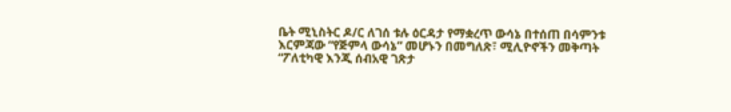ቤት ሚኒስትር ዶ/ር ለገሰ ቱሉ ዕርዳታ የማቋረጥ ውሳኔ በተሰጠ በሳምንቱ እርምጃው “የጅምላ ውሳኔ” መሆኑን በመግለጽ፣ ሚሊዮኖችን መቅጣት “ፖለቲካዊ እንጂ ሰብአዊ ገጽታ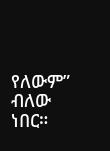የለውም” ብለው ነበር።